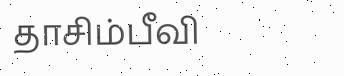தாசிம்பீவி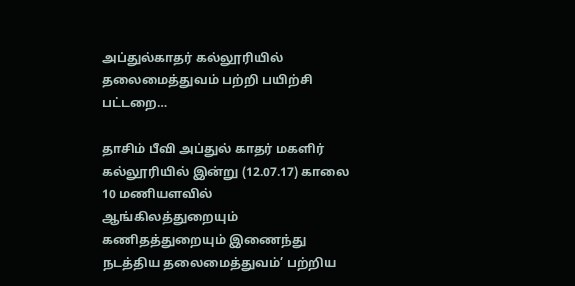அப்துல்காதர் கல்லூரியில் தலைமைத்துவம் பற்றி பயிற்சி பட்டறை…

தாசிம் பீவி அப்துல் காதர் மகளிர் கல்லூரியில் இன்று (12.07.17) காலை 10 மணியளவில் ஆங்கிலத்துறையும் கணிதத்துறையும் இணைந்து நடத்திய தலைமைத்துவம்’ பற்றிய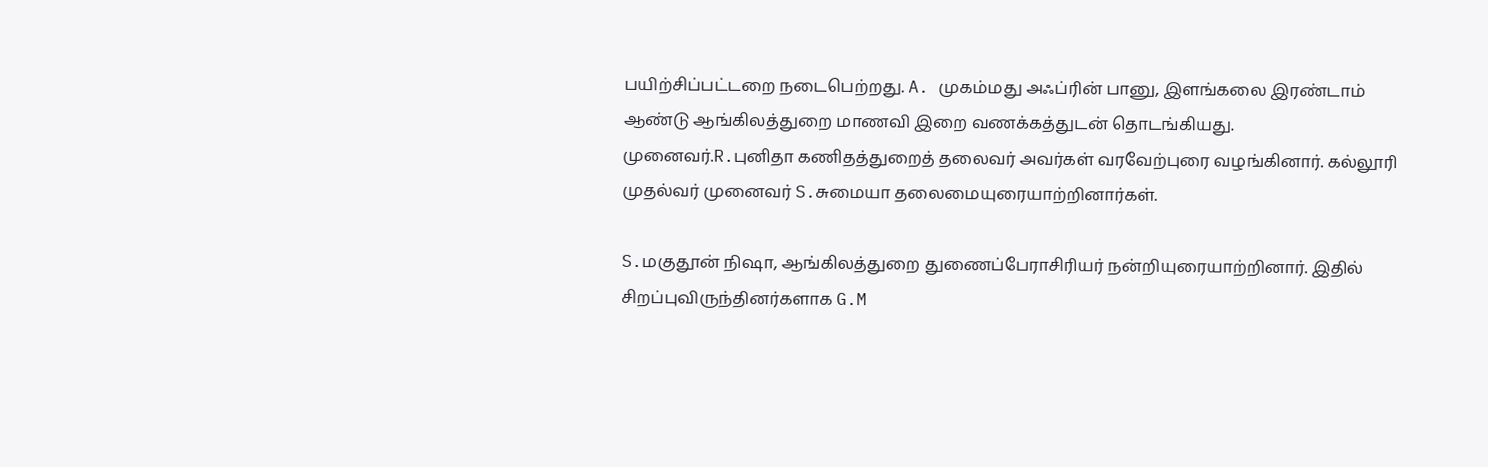பயிற்சிப்பட்டறை நடைபெற்றது. A. முகம்மது அஃப்ரின் பானு, இளங்கலை இரண்டாம் ஆண்டு ஆங்கிலத்துறை மாணவி இறை வணக்கத்துடன் தொடங்கியது.  முனைவர்.R.புனிதா கணிதத்துறைத் தலைவர் அவர்கள் வரவேற்புரை வழங்கினார். கல்லூரி முதல்வர் முனைவர் S.சுமையா தலைமையுரையாற்றினார்கள்.

S.மகுதூன் நிஷா, ஆங்கிலத்துறை துணைப்பேராசிரியர் நன்றியுரையாற்றினார். இதில் சிறப்புவிருந்தினர்களாக G.M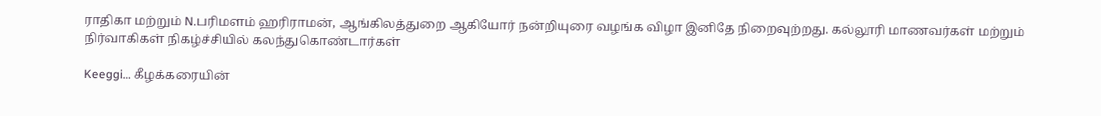ராதிகா மற்றும் N.பரிமளம் ஹரிராமன், ஆங்கிலத்துறை ஆகியோர் நன்றியுரை வழங்க விழா இனிதே நிறைவுற்றது. கல்லூரி மாணவர்கள் மற்றும் நிர்வாகிகள் நிகழ்ச்சியில் கலந்துகொண்டார்கள்

Keeggi… கீழக்கரையின்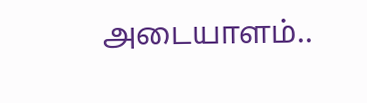அடையாளம்..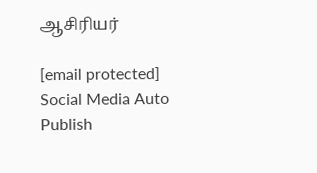ஆசிரியர்

[email protected]
Social Media Auto Publish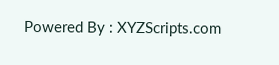Powered By : XYZScripts.com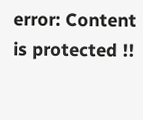error: Content is protected !!